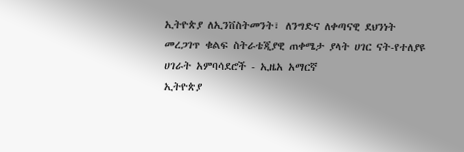ኢትዮጵያ ለኢንቨስትመንት፣ ለንግድና ለቀጣናዊ ደህንነት መረጋገጥ ቁልፍ ስትራቴጂያዊ ጠቀሜታ ያላት ሀገር ናት-የተለያዩ ሀገራት አምባሳደሮች - ኢዜአ አማርኛ
ኢትዮጵያ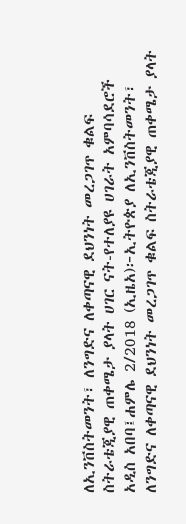ለኢንቨስትመንት፣ ለንግድና ለቀጣናዊ ደህንነት መረጋገጥ ቁልፍ ስትራቴጂያዊ ጠቀሜታ ያላት ሀገር ናት-የተለያዩ ሀገራት አምባሳደሮች
አዲስ አበባ፤ሐምሌ 2/2018 (ኢዜአ)፦ኢትዮጵያ ለኢንቨስትመንት፣ ለንግድና ለቀጣናዊ ደህንነት መረጋገጥ ቁልፍ ስትራቴጂያዊ ጠቀሜታ ያላት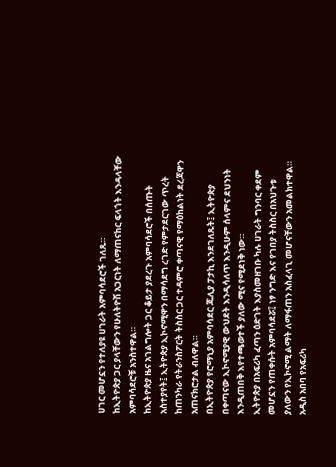ሀገር መሆኗን የተለያዩ ሀገራት አምባሳደሮች ገለጹ።
ከኢትዮጵያ ጋር ያላቸውን የሁለትዮሽ አጋርነት ለማጠናከር ፍላጎት እንዳላቸው አምባሳደሮቹ አንስተዋል።
ከኢትዮጵያ ዜና አገልግሎት ጋር ቆይታ ያደረጉ አምባሳደሮች በሰጡት አስተያየት፤ ኢትዮጵያ ኢኮኖሚዋን በማሳደግ ረገድ የምታደርገው ጥረት ከጠንካራ የትራንስፖርት ትስስር ጋር ተዳምሮ ቀጣናዊ የማዕከልነት ደረጃዋን አጠናክሮታል ብለዋል።
በኢትዮጵያ የሮማኒያ አምባሳደር ጁሊያ ፓታኪ እንደገለጹት፤ ኢትዮጵያ በቀጣናው ኢኮኖሚያዊ ውህደት እንዲሳለጥ እንዲሁም ሰላምና ደህንነት እንዲጠበቅ እየተጫወተች ያለው ሚና የሚደነቅ ነው።
ኢትዮጵያ በአፍሪካ ፈጣን ዕድገት እያስመዘገቡ ካሉ ሀገራት ግንባር ቀደም መሆኗን የጠቀሱት አምባሳደሯ፤ ነፃ ንግድ እና የገበያ ትስስር በአህጉቱ ያለውን የኢኮኖሚ ልማት ለማፋጠን አስፈላጊ መሆናቸውን አመልክተዋል።
አዲስ አበባ የአፍሪካ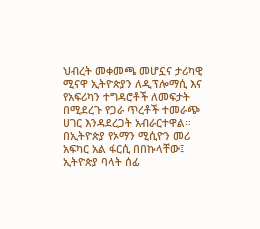ህብረት መቀመጫ መሆኗና ታሪካዊ ሚናዋ ኢትዮጵያን ለዲፕሎማሲ እና የአፍሪካን ተግዳሮቶች ለመፍታት በሚደረጉ የጋራ ጥረቶች ተመራጭ ሀገር እንዳደረጋት አብራርተዋል።
በኢትዮጵያ የኦማን ሚሲዮን መሪ አፍካር አል ፋርሲ በበኩላቸው፤ ኢትዮጵያ ባላት ሰፊ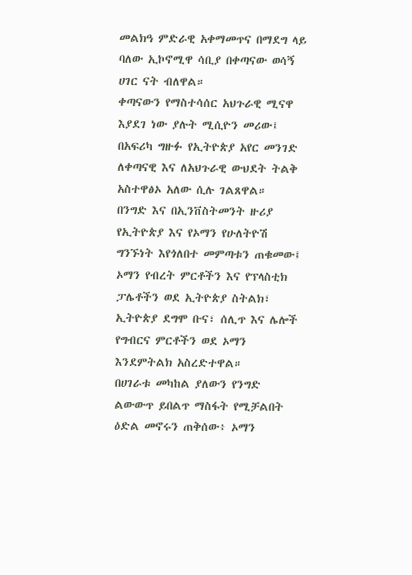መልክዓ ምድራዊ አቀማመጥና በማደግ ላይ ባለው ኢኮኖሚዋ ሳቢያ በቀጣናው ወሳኝ ሀገር ናት ብለዋል።
ቀጣናውን የማስተሳሰር አህጉራዊ ሚናዋ እያደገ ነው ያሉት ሚሲዮን መሪው፤ በአፍሪካ ግዙፉ የኢትዮጵያ አየር መንገድ ለቀጣናዊ እና ለአህጉራዊ ውህደት ትልቅ አስተዋፅኦ አለው ሲሉ ገልጸዋል።
በንግድ እና በኢንቨስትመንት ዙሪያ የኢትዮጵያ እና የኦማን የሁለትዮሽ ግንኙነት እየጎለበተ መምጣቱን ጠቁመው፤ ኦማን የብረት ምርቶችን እና የፕላስቲክ ፓሌቶችን ወደ ኢትዮጵያ ስትልክ፣ ኢትዮጵያ ደግሞ ቡና፣ ሰሊጥ እና ሌሎች የግብርና ምርቶችን ወደ ኦማን እንደምትልክ አስረድተዋል።
በሀገራቱ መካከል ያለውን የንግድ ልውውጥ ይበልጥ ማስፋት የሚቻልበት ዕድል መኖሩን ጠቅሰው፥ ኦማን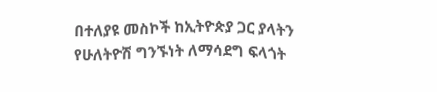በተለያዩ መስኮች ከኢትዮጵያ ጋር ያላትን የሁለትዮሽ ግንኙነት ለማሳደግ ፍላጎት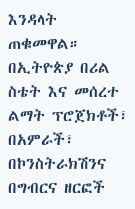እንዳላት ጠቁመዋል።
በኢትዮጵያ በሪል ስቴት እና መሰረተ ልማት ፕሮጀክቶች፣ በአምራች፣ በኮንስትራክሽንና በግብርና ዘርፎች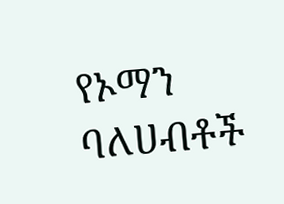የኦማን ባለሀብቶች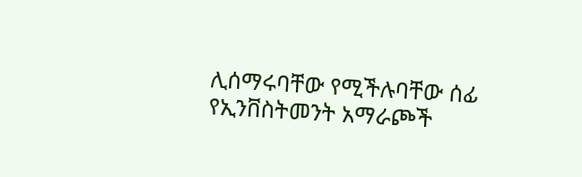ሊሰማሩባቸው የሚችሉባቸው ሰፊ የኢንቨስትመንት አማራጮች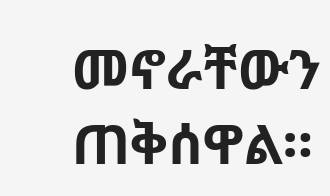መኖራቸውን ጠቅሰዋል።